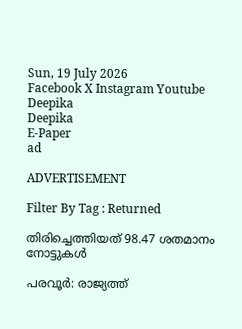Sun, 19 July 2026
Facebook X Instagram Youtube
Deepika
Deepika
E-Paper
ad

ADVERTISEMENT

Filter By Tag : Returned

തിരിച്ചെത്തിയത് 98.47 ശതമാനം നോട്ടുകള്‍

പരവൂര്‍: രാജ്യത്ത്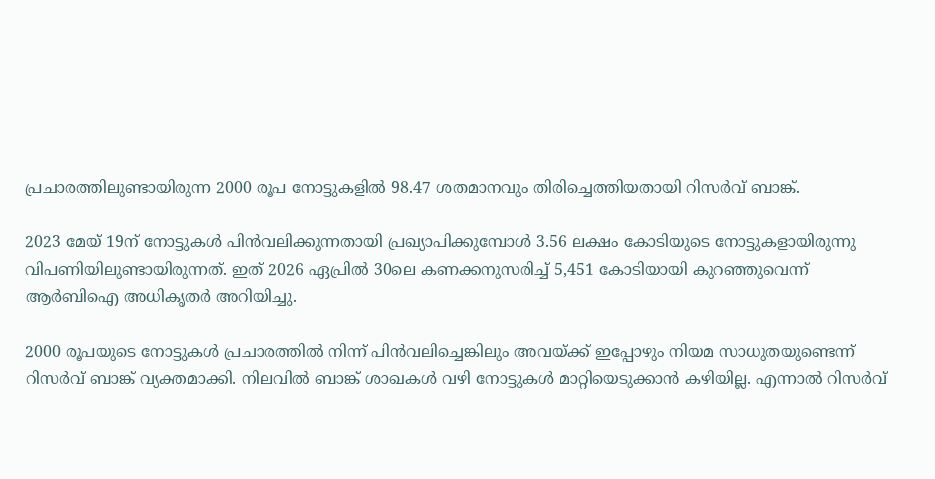പ്രചാരത്തിലുണ്ടായിരുന്ന 2000 രൂപ നോട്ടുകളില്‍ 98.47 ശതമാനവും തിരിച്ചെത്തിയതായി റിസര്‍വ് ബാങ്ക്.

2023 മേയ് 19ന് നോട്ടുകള്‍ പിന്‍വലിക്കുന്നതായി പ്രഖ്യാപിക്കുമ്പോള്‍ 3.56 ലക്ഷം കോടിയുടെ നോട്ടുകളായിരുന്നു വിപണിയിലുണ്ടായിരുന്നത്. ഇത് 2026 ഏപ്രില്‍ 30ലെ കണക്കനുസരിച്ച് 5,451 കോടിയായി കുറഞ്ഞുവെന്ന് ആര്‍ബിഐ അധികൃതര്‍ അറിയിച്ചു.

2000 രൂപയുടെ നോട്ടുകള്‍ പ്രചാരത്തില്‍ നിന്ന് പിന്‍വലിച്ചെങ്കിലും അവയ്ക്ക് ഇപ്പോഴും നിയമ സാധുതയുണ്ടെന്ന് റിസര്‍വ് ബാങ്ക് വ്യക്തമാക്കി. നിലവില്‍ ബാങ്ക് ശാഖകള്‍ വഴി നോട്ടുകള്‍ മാറ്റിയെടുക്കാന്‍ കഴിയില്ല. എന്നാല്‍ റിസര്‍വ്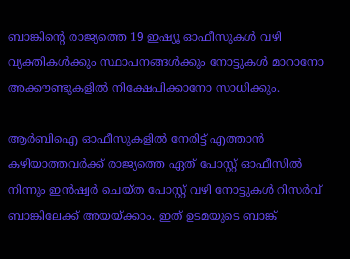ബാങ്കിന്‍റെ രാജ്യത്തെ 19 ഇഷ്യൂ ഓഫീസുകള്‍ വഴി വ്യക്തികള്‍ക്കും സ്ഥാപനങ്ങള്‍ക്കും നോട്ടുകള്‍ മാറാനോ അക്കൗണ്ടുകളില്‍ നിക്ഷേപിക്കാനോ സാധിക്കും.

ആര്‍ബിഐ ഓഫീസുകളില്‍ നേരിട്ട് എത്താന്‍ കഴിയാത്തവര്‍ക്ക് രാജ്യത്തെ ഏത് പോസ്റ്റ് ഓഫീസില്‍ നിന്നും ഇന്‍ഷ്വർ ചെയ്ത പോസ്റ്റ് വഴി നോട്ടുകള്‍ റിസര്‍വ് ബാങ്കിലേക്ക് അയയ്ക്കാം. ഇത് ഉടമയുടെ ബാങ്ക്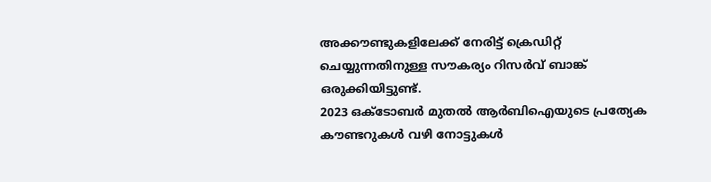അക്കൗണ്ടുകളിലേക്ക് നേരിട്ട് ക്രെഡിറ്റ് ചെയ്യുന്നതിനുള്ള സൗകര്യം റിസര്‍വ് ബാങ്ക് ഒരുക്കിയിട്ടുണ്ട്.
2023 ഒക്ടോബര്‍ മുതല്‍ ആര്‍ബിഐയുടെ പ്രത്യേക കൗണ്ടറുകള്‍ വഴി നോട്ടുകള്‍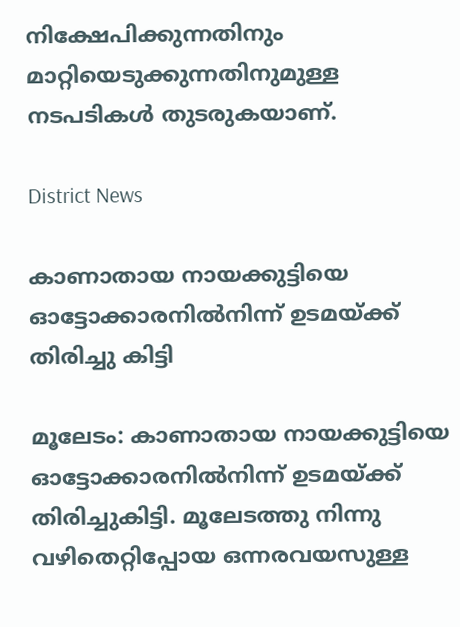നിക്ഷേപിക്കുന്നതിനും മാറ്റിയെടുക്കുന്നതിനുമുള്ള നടപടികള്‍ തുടരുകയാണ്.

District News

കാണാതായ നായക്കുട്ടിയെ ഓട്ടോക്കാരനില്‍നിന്ന് ഉടമയ്ക്ക് തിരിച്ചു കിട്ടി

മൂലേടം: കാണാതായ നായക്കുട്ടിയെ ഓട്ടോക്കാരനില്‍നിന്ന് ഉടമയ്ക്ക് തിരിച്ചുകിട്ടി. മൂലേടത്തു നിന്നു വഴിതെറ്റിപ്പോയ ഒന്നരവയസുള്ള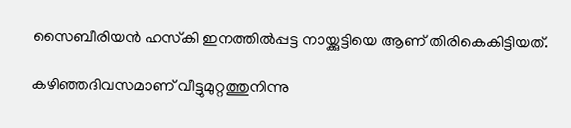സൈബീരിയന്‍ ഹസ്‌കി ഇനത്തില്‍പ്പട്ട നായ്ക്കുട്ടിയെ ആണ് തിരികെകിട്ടിയത്.

കഴിഞ്ഞദിവസമാണ് വീട്ടുമുറ്റത്തുനിന്നു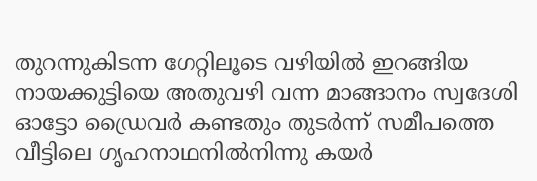തുറന്നുകിടന്ന ഗേറ്റിലൂടെ വഴിയില്‍ ഇറങ്ങിയ നായക്കുട്ടിയെ അതുവഴി വന്ന മാങ്ങാനം സ്വദേശി ഓട്ടോ ഡ്രൈവര്‍ കണ്ടതും തുടര്‍ന്ന് സമീപത്തെ വീട്ടിലെ ഗൃഹനാഥനില്‍നിന്നു കയര്‍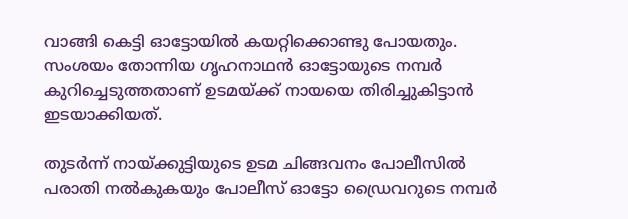വാങ്ങി കെട്ടി ഓട്ടോയില്‍ കയറ്റിക്കൊണ്ടു പോയതും. സംശയം തോന്നിയ ഗൃഹനാഥൻ ഓട്ടോയുടെ നമ്പര്‍ കുറിച്ചെടുത്തതാണ് ഉടമയ്ക്ക് നായയെ തിരിച്ചുകിട്ടാന്‍ ഇടയാക്കിയത്.

തുടര്‍ന്ന് നായ്ക്കുട്ടിയുടെ ഉടമ ചിങ്ങവനം പോലീസില്‍ പരാതി നല്‍കുകയും പോലീസ് ഓട്ടോ ഡ്രൈവറുടെ നമ്പര്‍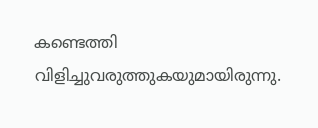കണ്ടെത്തി വിളിച്ചുവരുത്തുകയുമായിരുന്നു.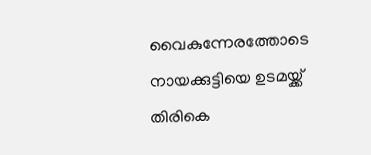വൈകുന്നേരത്തോടെ നായക്കുട്ടിയെ ഉടമയ്ക്ക് തിരികെ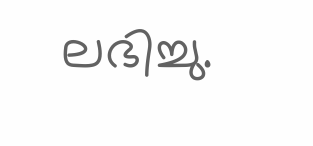ലഭിച്ചു.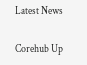Latest News

Corehub Up